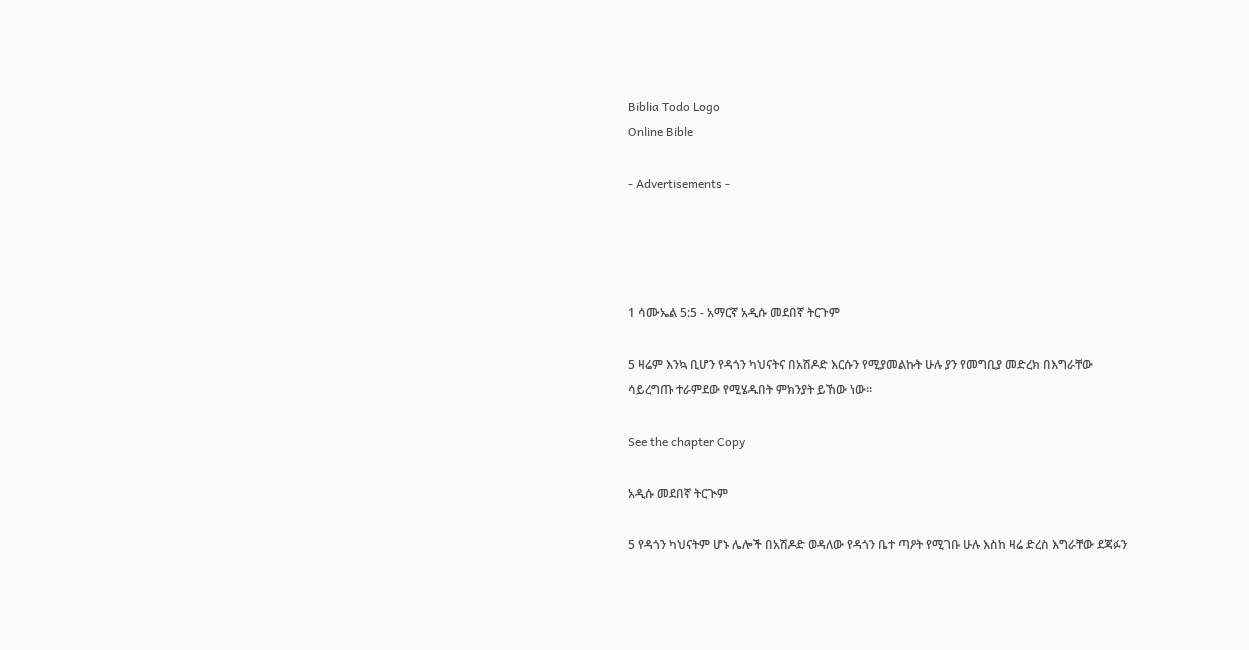Biblia Todo Logo
Online Bible

- Advertisements -




1 ሳሙኤል 5:5 - አማርኛ አዲሱ መደበኛ ትርጉም

5 ዛሬም እንኳ ቢሆን የዳጎን ካህናትና በአሽዶድ እርሱን የሚያመልኩት ሁሉ ያን የመግቢያ መድረክ በእግራቸው ሳይረግጡ ተራምደው የሚሄዱበት ምክንያት ይኸው ነው።

See the chapter Copy

አዲሱ መደበኛ ትርጒም

5 የዳጎን ካህናትም ሆኑ ሌሎች በአሽዶድ ወዳለው የዳጎን ቤተ ጣዖት የሚገቡ ሁሉ እስከ ዛሬ ድረስ እግራቸው ደጃፉን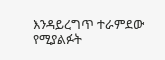እንዳይረግጥ ተራምደው የሚያልፉት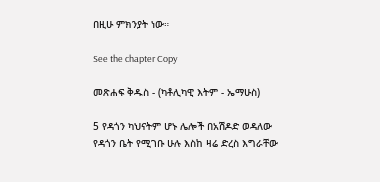በዚሁ ምክንያት ነው።

See the chapter Copy

መጽሐፍ ቅዱስ - (ካቶሊካዊ እትም - ኤማሁስ)

5 የዳጎን ካህናትም ሆኑ ሌሎች በአሽዶድ ወዳለው የዳጎን ቤት የሚገቡ ሁሉ እስከ ዛሬ ድረስ እግራቸው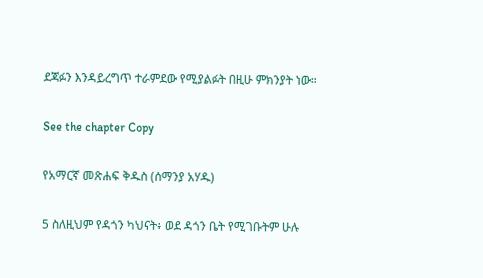ደጃፉን እንዳይረግጥ ተራምደው የሚያልፉት በዚሁ ምክንያት ነው።

See the chapter Copy

የአማርኛ መጽሐፍ ቅዱስ (ሰማንያ አሃዱ)

5 ስለዚህም የዳጎን ካህናት፥ ወደ ዳጎን ቤት የሚገቡትም ሁሉ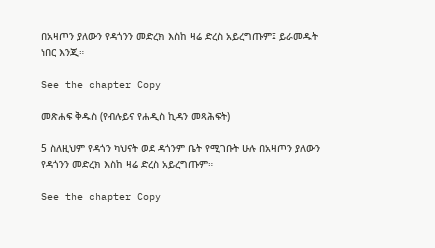በአዛጦን ያለውን የዳጎንን መድረክ እስከ ዛሬ ድረስ አይረግጡም፤ ይራመዱት ነበር እንጂ።

See the chapter Copy

መጽሐፍ ቅዱስ (የብሉይና የሐዲስ ኪዳን መጻሕፍት)

5 ስለዚህም የዳጎን ካህናት ወደ ዳጎንም ቤት የሚገቡት ሁሉ በአዛጦን ያለውን የዳጎንን መድረክ እስከ ዛሬ ድረስ አይረግጡም።

See the chapter Copy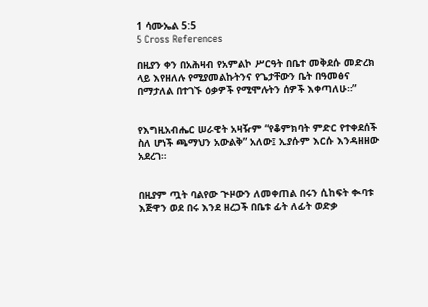1 ሳሙኤል 5:5
5 Cross References

በዚያን ቀን በአሕዛብ የአምልኮ ሥርዓት በቤተ መቅደሱ መድረክ ላይ እየዘለሉ የሚያመልኩትንና የጌታቸውን ቤት በዓመፅና በማታለል በተገኙ ዕቃዎች የሚሞሉትን ሰዎች እቀጣለሁ።”


የእግዚአብሔር ሠራዊት አዛዥም “የቆምክባት ምድር የተቀደሰች ስለ ሆነች ጫማህን አውልቅ” አለው፤ ኢያሱም እርሱ እንዳዘዘው አደረገ።


በዚያም ጧት ባልየው ጒዞውን ለመቀጠል በሩን ሲከፍት ቊባቱ እጅዋን ወደ በሩ እንደ ዘረጋች በቤቱ ፊት ለፊት ወድቃ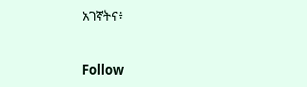አገኛትና፥


Follow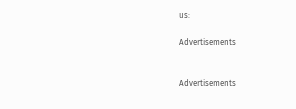us:

Advertisements


Advertisements